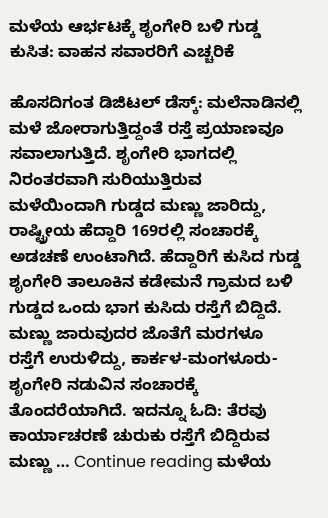ಮಳೆಯ ಆರ್ಭಟಕ್ಕೆ ಶೃಂಗೇರಿ ಬಳಿ ಗುಡ್ಡ ಕುಸಿತ: ವಾಹನ ಸವಾರರಿಗೆ ಎಚ್ಚರಿಕೆ

ಹೊಸದಿಗಂತ ಡಿಜಿಟಲ್ ಡೆಸ್ಕ್: ಮಲೆನಾಡಿನಲ್ಲಿ ಮಳೆ ಜೋರಾಗುತ್ತಿದ್ದಂತೆ ರಸ್ತೆ ಪ್ರಯಾಣವೂ ಸವಾಲಾಗುತ್ತಿದೆ. ಶೃಂಗೇರಿ ಭಾಗದಲ್ಲಿ ನಿರಂತರವಾಗಿ ಸುರಿಯುತ್ತಿರುವ ಮಳೆಯಿಂದಾಗಿ ಗುಡ್ಡದ ಮಣ್ಣು ಜಾರಿದ್ದು, ರಾಷ್ಟ್ರೀಯ ಹೆದ್ದಾರಿ 169ರಲ್ಲಿ ಸಂಚಾರಕ್ಕೆ ಅಡಚಣೆ ಉಂಟಾಗಿದೆ. ಹೆದ್ದಾರಿಗೆ ಕುಸಿದ ಗುಡ್ಡ ಶೃಂಗೇರಿ ತಾಲೂಕಿನ ಕಡೇಮನೆ ಗ್ರಾಮದ ಬಳಿ ಗುಡ್ಡದ ಒಂದು ಭಾಗ ಕುಸಿದು ರಸ್ತೆಗೆ ಬಿದ್ದಿದೆ. ಮಣ್ಣು ಜಾರುವುದರ ಜೊತೆಗೆ ಮರಗಳೂ ರಸ್ತೆಗೆ ಉರುಳಿದ್ದು, ಕಾರ್ಕಳ-ಮಂಗಳೂರು-ಶೃಂಗೇರಿ ನಡುವಿನ ಸಂಚಾರಕ್ಕೆ ತೊಂದರೆಯಾಗಿದೆ. ಇದನ್ನೂ ಓದಿ: ತೆರವು ಕಾರ್ಯಾಚರಣೆ ಚುರುಕು ರಸ್ತೆಗೆ ಬಿದ್ದಿರುವ ಮಣ್ಣು … Continue reading ಮಳೆಯ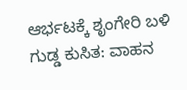ಆರ್ಭಟಕ್ಕೆ ಶೃಂಗೇರಿ ಬಳಿ ಗುಡ್ಡ ಕುಸಿತ: ವಾಹನ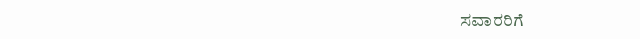ಸವಾರರಿಗೆ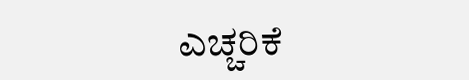ಎಚ್ಚರಿಕೆ